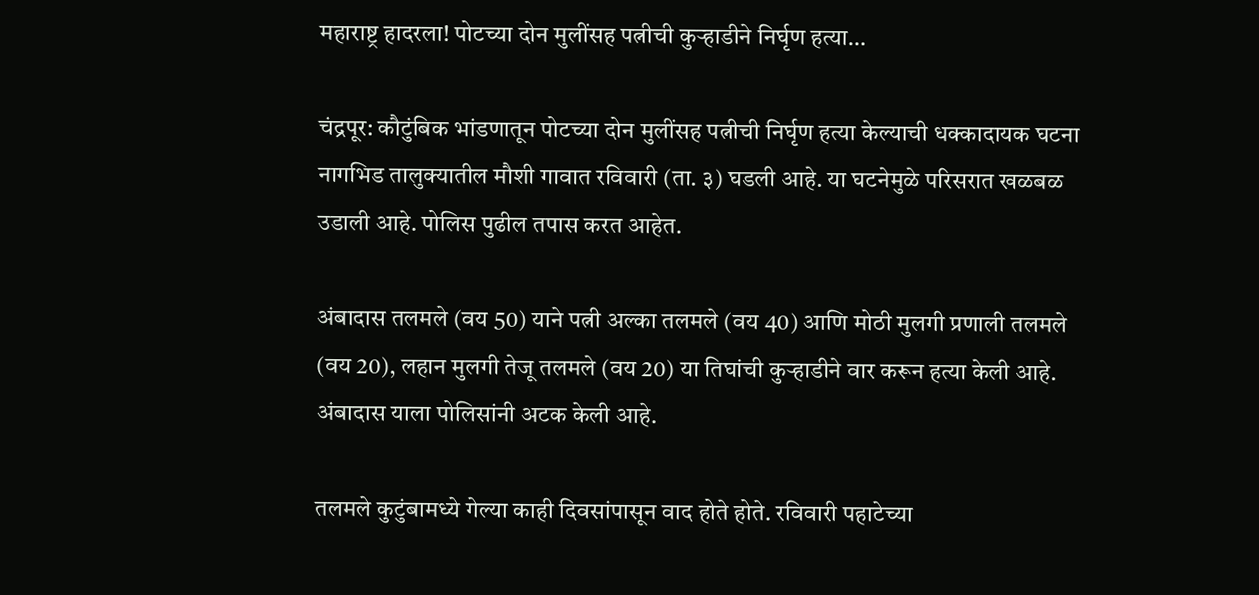महाराष्ट्र हादरला! पोटच्या दोन मुलींसह पत्नीची कुऱ्हाडीने निर्घृण हत्या…

चंद्रपूर: कौटुंबिक भांडणातून पोटच्या दोन मुलींसह पत्नीची निर्घृण हत्या केल्याची धक्कादायक घटना नागभिड तालुक्यातील मौशी गावात रविवारी (ता. ३) घडली आहे. या घटनेमुळे परिसरात खळबळ उडाली आहे. पोलिस पुढील तपास करत आहेत.

अंबादास तलमले (वय 50) याने पत्नी अल्का तलमले (वय 40) आणि मोठी मुलगी प्रणाली तलमले (वय 20), लहान मुलगी तेजू तलमले (वय 20) या तिघांची कुऱ्हाडीने वार करून हत्या केली आहे. अंबादास याला पोलिसांनी अटक केली आहे.

तलमले कुटुंबामध्ये गेल्या काही दिवसांपासून वाद होते होते. रविवारी पहाटेच्या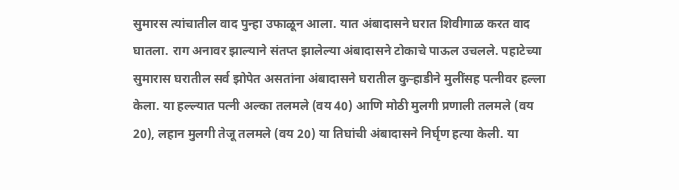सुमारस त्यांचातील वाद पुन्हा उफाळून आला. यात अंबादासने घरात शिवीगाळ करत वाद घातला. राग अनावर झाल्याने संतप्त झालेल्या अंबादासने टोकाचे पाऊल उचलले. पहाटेच्या सुमारास घरातील सर्व झोपेत असतांना अंबादासने घरातील कुऱ्हाडीने मुलींसह पत्नीवर हल्ला केला. या हल्ल्यात पत्नी अल्का तलमले (वय 40) आणि मोठी मुलगी प्रणाली तलमले (वय 20), लहान मुलगी तेजू तलमले (वय 20) या तिघांची अंबादासने निर्घृण हत्या केली. या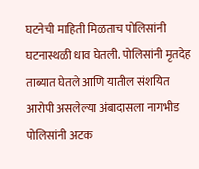घटनेची माहिती मिळताच पोलिसांनी घटनास्थळी धाव घेतली. पोलिसांनी मृतदेह ताब्यात घेतले आणि यातील संशयित आरोपी असलेल्या अंबादासला नागभीड पोलिसांनी अटक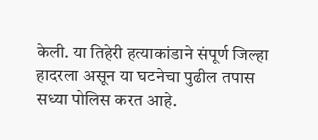केली. या तिहेरी हत्याकांडाने संपूर्ण जिल्हा हादरला असून या घटनेचा पुढील तपास सध्या पोलिस करत आहे.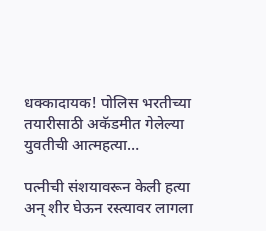धक्कादायक! पोलिस भरतीच्या तयारीसाठी अकॅडमीत गेलेल्या युवतीची आत्महत्या…

पत्नीची संशयावरून केली हत्या अन् शीर घेऊन रस्त्यावर लागला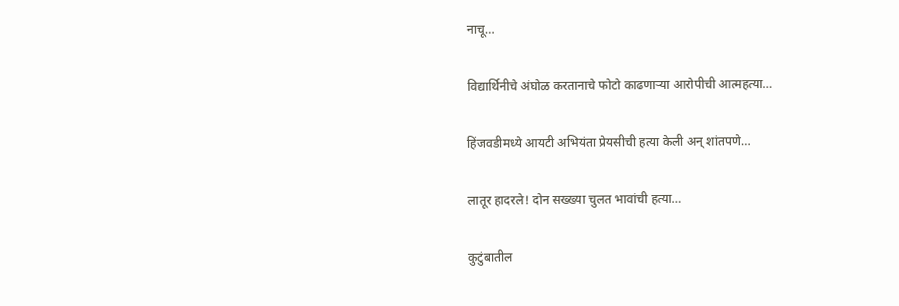नाचू…

विद्यार्थिनीचे अंघोळ करतानाचे फोटो काढणाऱ्या आरोपीची आत्महत्या…

हिंजवडीमध्ये आयटी अभियंता प्रेयसीची हत्या केली अन् शांतपणे…

लातूर हादरले! दोन सख्ख्या चुलत भावांची हत्या…

कुटुंबातील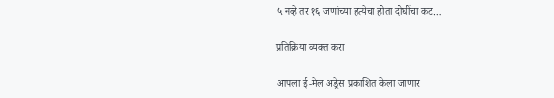५ नव्हे तर १६ जणांच्या हत्येचा होता दोघींचा कट…

प्रतिक्रिया व्यक्त करा

आपला ई-मेल अड्रेस प्रकाशित केला जाणार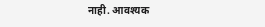नाही. आवश्यक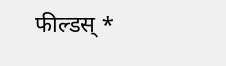फील्डस् *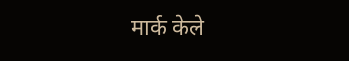मार्क केले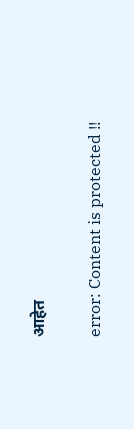आहेत

error: Content is protected !!